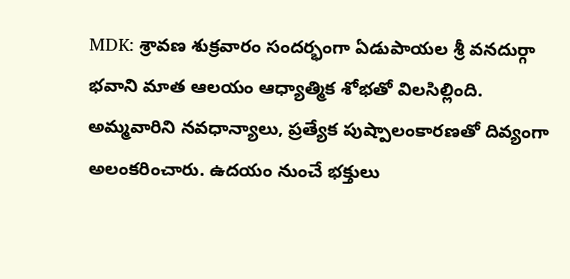MDK: శ్రావణ శుక్రవారం సందర్భంగా ఏడుపాయల శ్రీ వనదుర్గా భవాని మాత ఆలయం ఆధ్యాత్మిక శోభతో విలసిల్లింది. అమ్మవారిని నవధాన్యాలు, ప్రత్యేక పుష్పాలంకారణతో దివ్యంగా అలంకరించారు. ఉదయం నుంచే భక్తులు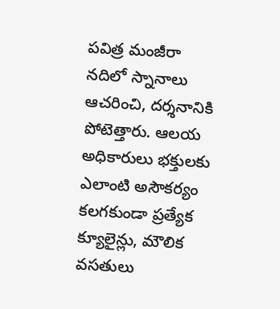పవిత్ర మంజీరా నదిలో స్నానాలు ఆచరించి, దర్శనానికి పోటెత్తారు. ఆలయ అధికారులు భక్తులకు ఎలాంటి అసౌకర్యం కలగకుండా ప్రత్యేక క్యూలైన్లు, మౌలిక వసతులు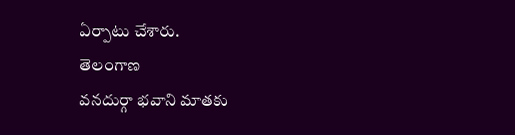ఏర్పాటు చేశారు.
తెలంగాణ
వనదుర్గా భవాని మాతకు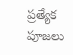ప్రత్యేక పూజలు